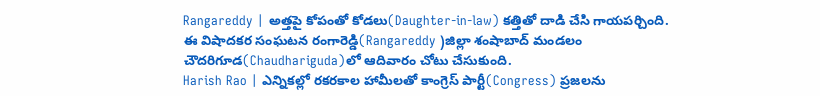Rangareddy | అత్తపై కోపంతో కోడలు(Daughter-in-law) కత్తితో దాడి చేసి గాయపర్చింది. ఈ విషాదకర సంఘటన రంగారెడ్డి(Rangareddy )జిల్లా శంషాబాద్ మండలం చౌదరిగూడ(Chaudhariguda)లో ఆదివారం చోటు చేసుకుంది.
Harish Rao | ఎన్నికల్లో రకరకాల హామీలతో కాంగ్రెస్ పార్టీ(Congress) ప్రజలను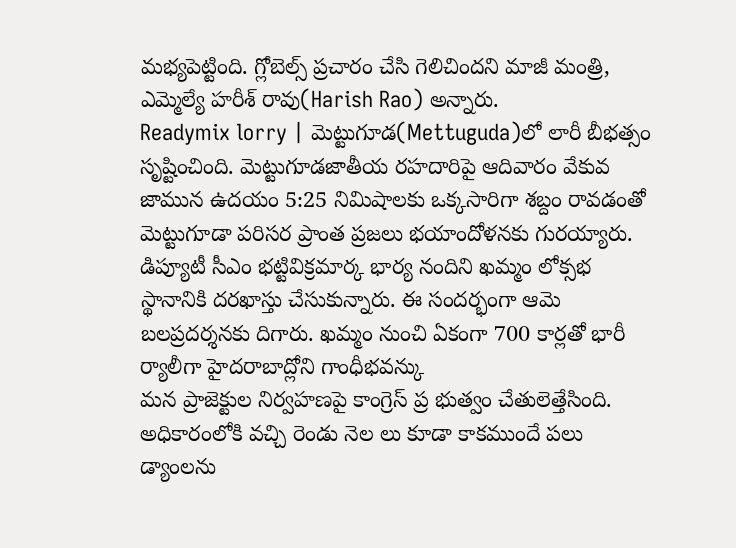మభ్యపెట్టింది. గ్లోబెల్స్ ప్రచారం చేసి గెలిచిందని మాజీ మంత్రి, ఎమ్మెల్యే హరీశ్ రావు(Harish Rao) అన్నారు.
Readymix lorry | మెట్టుగూడ(Mettuguda)లో లారీ బీభత్సం సృష్టించింది. మెట్టుగూడజాతీయ రహదారిపై ఆదివారం వేకువ జామున ఉదయం 5:25 నిమిషాలకు ఒక్కసారిగా శబ్దం రావడంతో మెట్టుగూడా పరిసర ప్రాంత ప్రజలు భయాందోళనకు గురయ్యారు.
డిప్యూటీ సీఎం భట్టివిక్రమార్క భార్య నందిని ఖమ్మం లోక్సభ స్థానానికి దరఖాస్తు చేసుకున్నారు. ఈ సందర్భంగా ఆమె బలప్రదర్శనకు దిగారు. ఖమ్మం నుంచి ఏకంగా 700 కార్లతో భారీ ర్యాలీగా హైదరాబాద్లోని గాంధీభవన్కు
మన ప్రాజెక్టుల నిర్వహణపై కాంగ్రెస్ ప్ర భుత్వం చేతులెత్తేసింది. అధికారంలోకి వచ్చి రెండు నెల లు కూడా కాకముందే పలు డ్యాంలను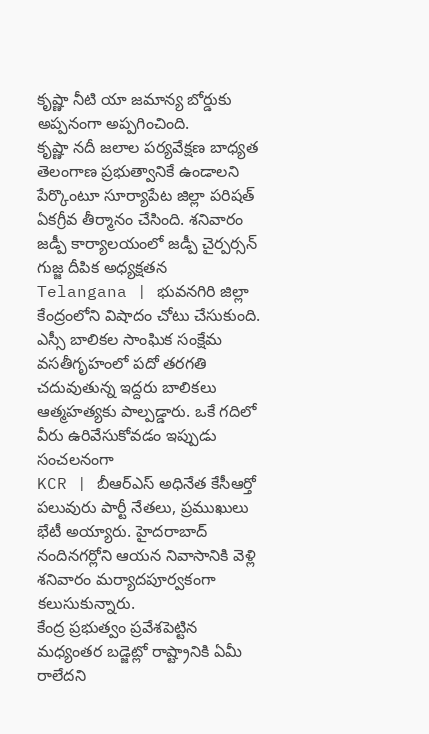కృష్ణా నీటి యా జమాన్య బోర్డుకు అప్పనంగా అప్పగించింది.
కృష్ణా నదీ జలాల పర్యవేక్షణ బాధ్యత తెలంగాణ ప్రభుత్వానికే ఉండాలని పేర్కొంటూ సూర్యాపేట జిల్లా పరిషత్ ఏకగ్రీవ తీర్మానం చేసింది. శనివారం జడ్పీ కార్యాలయంలో జడ్పీ చైర్పర్సన్ గుజ్జ దీపిక అధ్యక్షతన
Telangana | భువనగిరి జిల్లా కేంద్రంలోని విషాదం చోటు చేసుకుంది. ఎస్సీ బాలికల సాంఘిక సంక్షేమ వసతీగృహంలో పదో తరగతి చదువుతున్న ఇద్దరు బాలికలు ఆత్మహత్యకు పాల్పడ్డారు. ఒకే గదిలో వీరు ఉరివేసుకోవడం ఇప్పుడు సంచలనంగా
KCR | బీఆర్ఎస్ అధినేత కేసీఆర్తో పలువురు పార్టీ నేతలు, ప్రముఖులు భేటీ అయ్యారు. హైదరాబాద్ నందినగర్లోని ఆయన నివాసానికి వెళ్లి శనివారం మర్యాదపూర్వకంగా కలుసుకున్నారు.
కేంద్ర ప్రభుత్వం ప్రవేశపెట్టిన మధ్యంతర బడ్జెట్లో రాష్ట్రానికి ఏమీ రాలేదని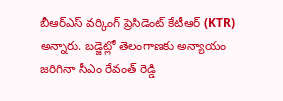బీఆర్ఎస్ వర్కింగ్ ప్రెసిడెంట్ కేటీఆర్ (KTR) అన్నారు. బడ్జెట్లో తెలంగాణకు అన్యాయం జరిగినా సీఎం రేవంత్ రెడ్డి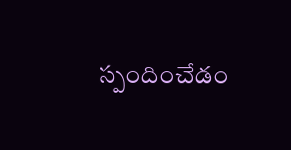స్పందించేడం